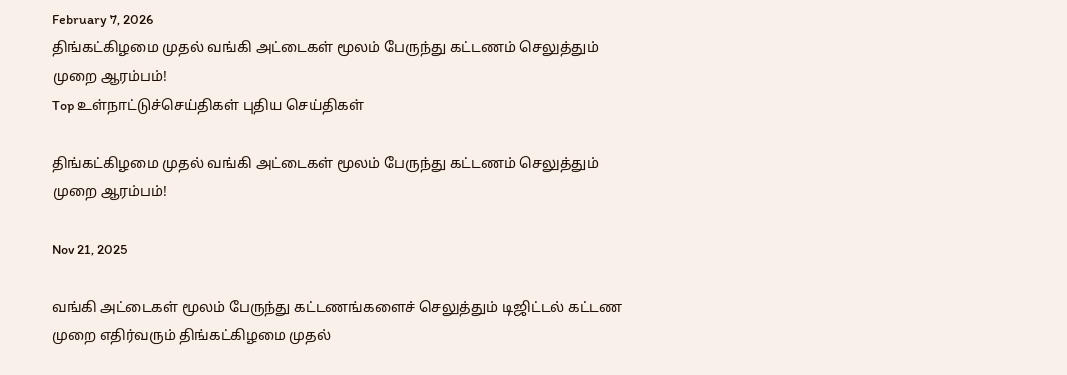February 7, 2026
திங்கட்கிழமை முதல் வங்கி அட்டைகள் மூலம் பேருந்து கட்டணம் செலுத்தும் முறை ஆரம்பம்!
Top உள்நாட்டுச்செய்திகள் புதிய செய்திகள்

திங்கட்கிழமை முதல் வங்கி அட்டைகள் மூலம் பேருந்து கட்டணம் செலுத்தும் முறை ஆரம்பம்!

Nov 21, 2025

வங்கி அட்டைகள் மூலம் பேருந்து கட்டணங்களைச் செலுத்தும் டிஜிட்டல் கட்டண முறை எதிர்வரும் திங்கட்கிழமை முதல்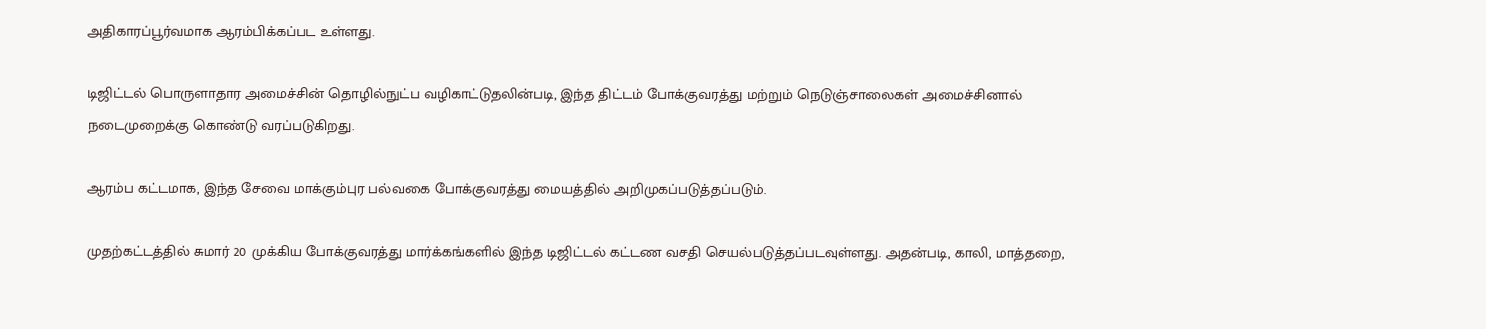அதிகாரப்பூர்வமாக ஆரம்பிக்கப்பட உள்ளது.

டிஜிட்டல் பொருளாதார அமைச்சின் தொழில்நுட்ப வழிகாட்டுதலின்படி, இந்த திட்டம் போக்குவரத்து மற்றும் நெடுஞ்சாலைகள் அமைச்சினால் நடைமுறைக்கு கொண்டு வரப்படுகிறது.

ஆரம்ப கட்டமாக, இந்த சேவை மாக்கும்புர பல்வகை போக்குவரத்து மையத்தில் அறிமுகப்படுத்தப்படும்.

முதற்கட்டத்தில் சுமார் 20 முக்கிய போக்குவரத்து மார்க்கங்களில் இந்த டிஜிட்டல் கட்டண வசதி செயல்படுத்தப்படவுள்ளது. அதன்படி, காலி, மாத்தறை,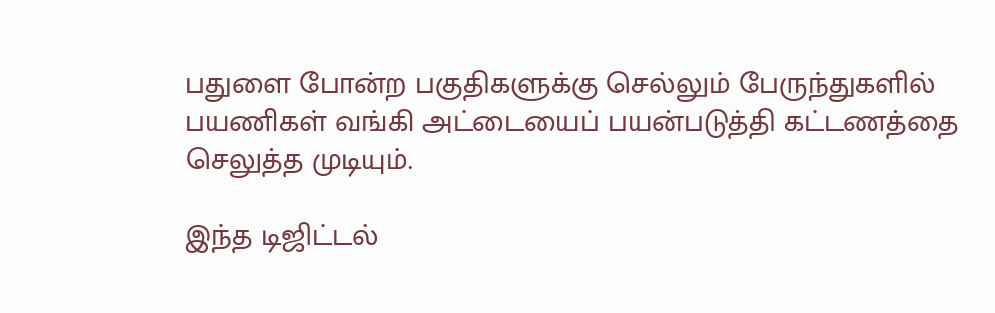பதுளை போன்ற பகுதிகளுக்கு செல்லும் பேருந்துகளில் பயணிகள் வங்கி அட்டையைப் பயன்படுத்தி கட்டணத்தை செலுத்த முடியும்.

இந்த டிஜிட்டல்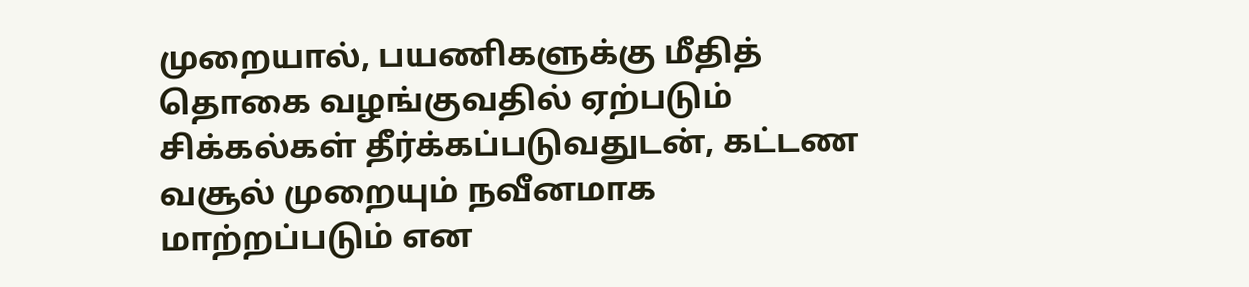முறையால், பயணிகளுக்கு மீதித் தொகை வழங்குவதில் ஏற்படும் சிக்கல்கள் தீர்க்கப்படுவதுடன், கட்டண வசூல் முறையும் நவீனமாக மாற்றப்படும் என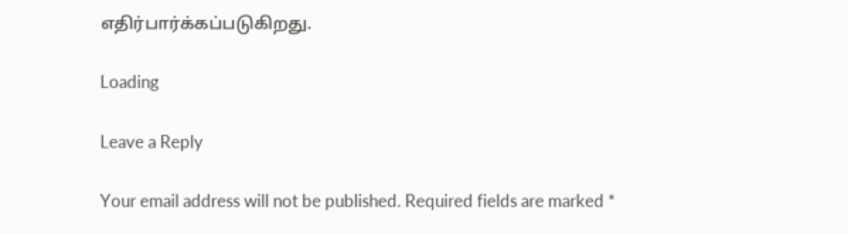எதிர்பார்க்கப்படுகிறது.

Loading

Leave a Reply

Your email address will not be published. Required fields are marked *